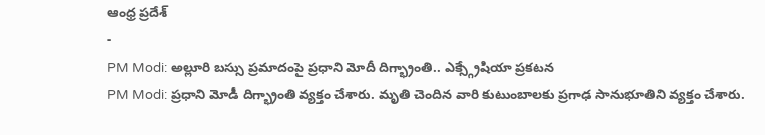ఆంధ్ర ప్రదేశ్
-
PM Modi: అల్లూరి బస్సు ప్రమాదంపై ప్రధాని మోదీ దిగ్భ్రాంతి.. ఎక్స్గ్రేషియా ప్రకటన
PM Modi: ప్రధాని మోడీ దిగ్భ్రాంతి వ్యక్తం చేశారు. మృతి చెందిన వారి కుటుంబాలకు ప్రగాఢ సానుభూతిని వ్యక్తం చేశారు.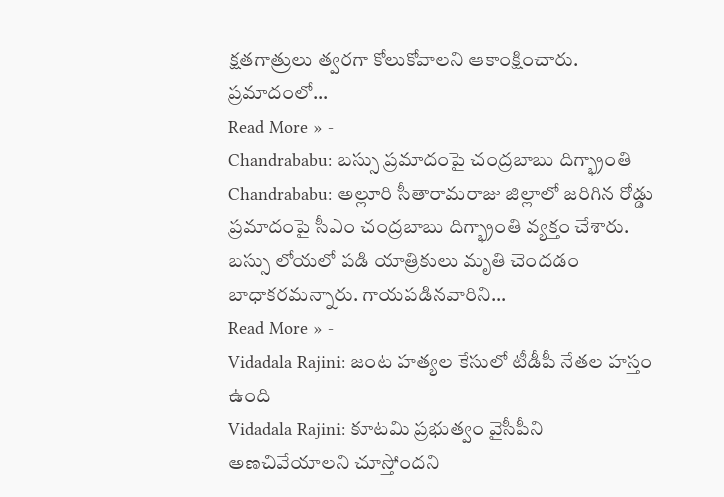క్షతగాత్రులు త్వరగా కోలుకోవాలని ఆకాంక్షించారు. ప్రమాదంలో…
Read More » -
Chandrababu: బస్సు ప్రమాదంపై చంద్రబాబు దిగ్భ్రాంతి
Chandrababu: అల్లూరి సీతారామరాజు జిల్లాలో జరిగిన రోడ్డు ప్రమాదంపై సీఎం చంద్రబాబు దిగ్భ్రాంతి వ్యక్తం చేశారు. బస్సు లోయలో పడి యాత్రికులు మృతి చెందడం బాధాకరమన్నారు. గాయపడినవారిని…
Read More » -
Vidadala Rajini: జంట హత్యల కేసులో టీడీపీ నేతల హస్తం ఉంది
Vidadala Rajini: కూటమి ప్రభుత్వం వైసీపీని అణచివేయాలని చూస్తోందని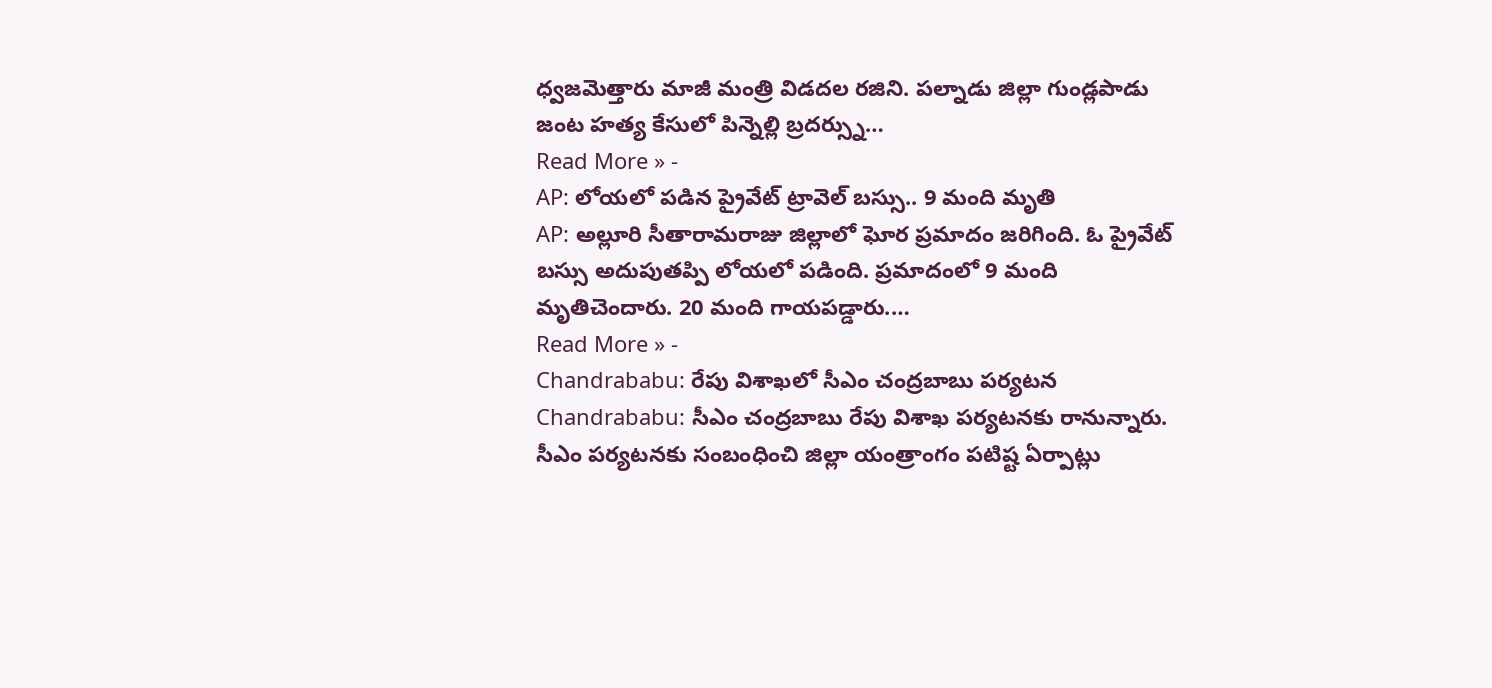ధ్వజమెత్తారు మాజీ మంత్రి విడదల రజిని. పల్నాడు జిల్లా గుండ్లపాడు జంట హత్య కేసులో పిన్నెల్లి బ్రదర్స్ను…
Read More » -
AP: లోయలో పడిన ప్రైవేట్ ట్రావెల్ బస్సు.. 9 మంది మృతి
AP: అల్లూరి సీతారామరాజు జిల్లాలో ఘోర ప్రమాదం జరిగింది. ఓ ప్రైవేట్ బస్సు అదుపుతప్పి లోయలో పడింది. ప్రమాదంలో 9 మంది మృతిచెందారు. 20 మంది గాయపడ్డారు.…
Read More » -
Chandrababu: రేపు విశాఖలో సీఎం చంద్రబాబు పర్యటన
Chandrababu: సీఎం చంద్రబాబు రేపు విశాఖ పర్యటనకు రానున్నారు. సీఎం పర్యటనకు సంబంధించి జిల్లా యంత్రాంగం పటిష్ట ఏర్పాట్లు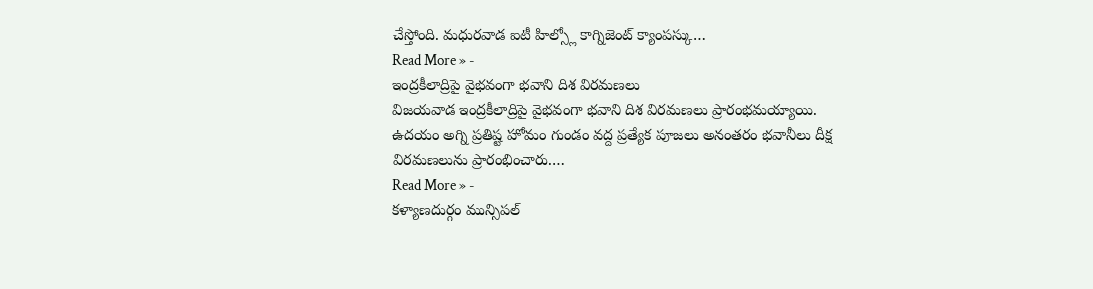చేస్తోంది. మధురవాడ ఐటీ హిల్స్లో కాగ్నిజెంట్ క్యాంపస్కు…
Read More » -
ఇంద్రకీలాద్రిపై వైభవంగా భవాని దిశ విరమణలు
విజయవాడ ఇంద్రకీలాద్రిపై వైభవంగా భవాని దిశ విరమణలు ప్రారంభమయ్యాయి. ఉదయం అగ్ని ప్రతిష్ట హోమం గుండం వద్ద ప్రత్యేక పూజలు అనంతరం భవానీలు దీక్ష విరమణలును ప్రారంభించారు.…
Read More » -
కళ్యాణదుర్గం మున్సిపల్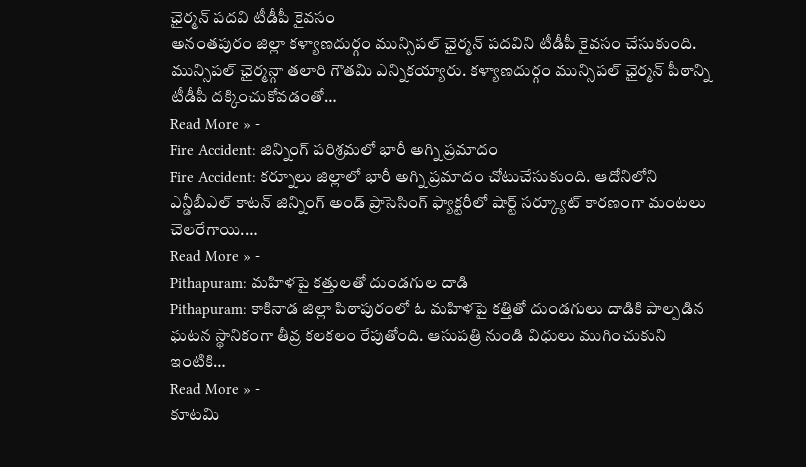ఛైర్మన్ పదవి టీడీపీ కైవసం
అనంతపురం జిల్లా కళ్యాణదుర్గం మున్సిపల్ ఛైర్మన్ పదవిని టీడీపీ కైవసం చేసుకుంది. మున్సిపల్ ఛైర్మన్గా తలారి గౌతమి ఎన్నికయ్యారు. కళ్యాణదుర్గం మున్సిపల్ ఛైర్మన్ పీఠాన్ని టీడీపీ దక్కించుకోవడంతో…
Read More » -
Fire Accident: జిన్నింగ్ పరిశ్రమలో భారీ అగ్ని ప్రమాదం
Fire Accident: కర్నూలు జిల్లాలో భారీ అగ్ని ప్రమాదం చోటుచేసుకుంది. ఆదోనిలోని ఎన్డీబీఎల్ కాటన్ జిన్నింగ్ అండ్ ప్రాసెసింగ్ ఫ్యాక్టరీలో షార్ట్ సర్క్యూట్ కారణంగా మంటలు చెలరేగాయి.…
Read More » -
Pithapuram: మహిళపై కత్తులతో దుండగుల దాడి
Pithapuram: కాకినాడ జిల్లా పిఠాపురంలో ఓ మహిళపై కత్తితో దుండగులు దాడికి పాల్పడిన ఘటన స్థానికంగా తీవ్ర కలకలం రేపుతోంది. ఆసుపత్రి నుండి విధులు ముగించుకుని ఇంటికి…
Read More » -
కూటమి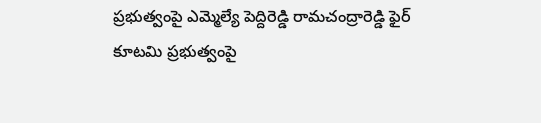ప్రభుత్వంపై ఎమ్మెల్యే పెద్దిరెడ్డి రామచంద్రారెడ్డి ఫైర్
కూటమి ప్రభుత్వంపై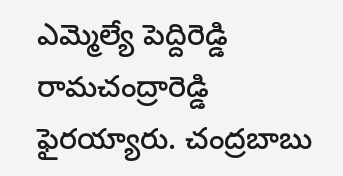ఎమ్మెల్యే పెద్దిరెడ్డి రామచంద్రారెడ్డి ఫైరయ్యారు. చంద్రబాబు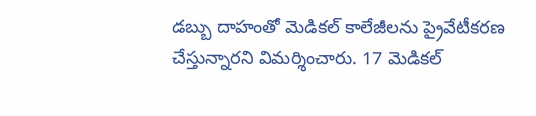డబ్బు దాహంతో మెడికల్ కాలేజీలను ప్రైవేటీకరణ చేస్తున్నారని విమర్శించారు. 17 మెడికల్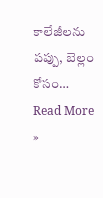కాలేజీలను పప్పు, బెల్లం కోసం…
Read More »